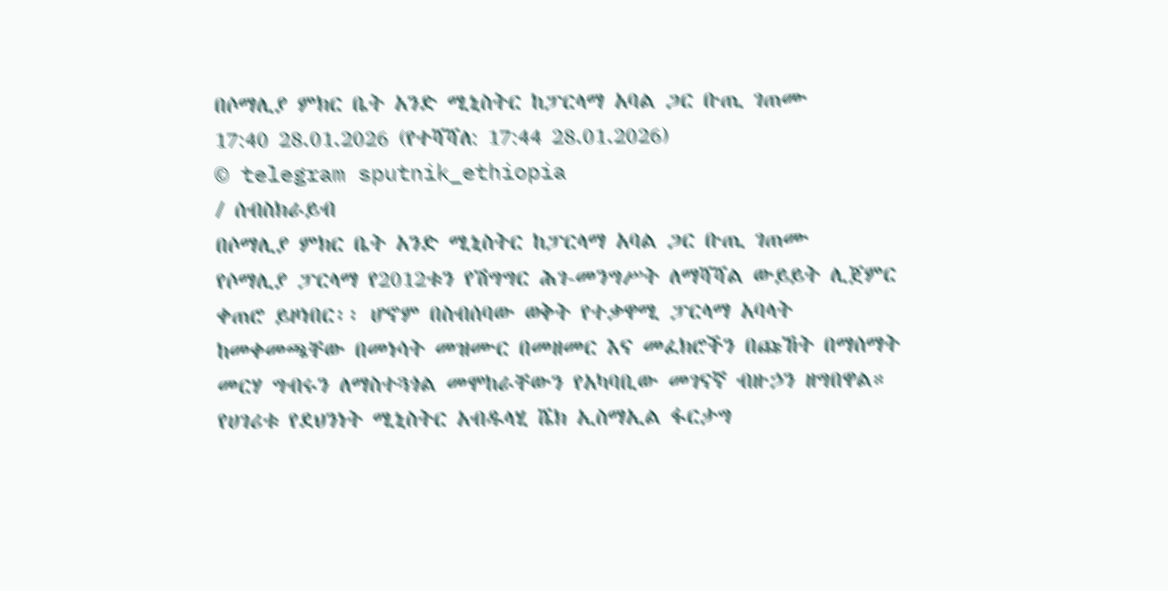በሶማሊያ ምክር ቤት አንድ ሚኒስትር ከፓርላማ አባል ጋር ቡጢ ገጠሙ
17:40 28.01.2026 (የተሻሻለ: 17:44 28.01.2026)
© telegram sputnik_ethiopia
/ ሰብስክራይብ
በሶማሊያ ምክር ቤት አንድ ሚኒስትር ከፓርላማ አባል ጋር ቡጢ ገጠሙ
የሶማሊያ ፓርላማ የ2012ቱን የሽግግር ሕገ-መንግሥት ለማሻሻል ውይይት ሊጀምር ቀጠሮ ይዞነበር፡፡ ሆኖም በስብሰባው ወቅት የተቃዋሚ ፓርላማ አባላት ከመቀመጫቸው በመነሳት መዝሙር በመዘመር እና መፈክሮችን በጩኸት በማሰማት መርሃ ግብሩን ለማስተጓጎል መሞከራቸውን የአካባቢው መገናኛ ብዙኃን ዘግበዋል።
የሀገሪቱ የደህንነት ሚኒስትር አብዱላሂ ሼክ ኢስማኢል ፋርታግ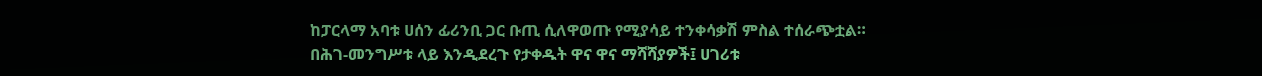ከፓርላማ አባቱ ሀሰን ፊሪንቢ ጋር ቡጢ ሲለዋወጡ የሚያሳይ ተንቀሳቃሽ ምስል ተሰራጭቷል።
በሕገ-መንግሥቱ ላይ እንዲደረጉ የታቀዱት ዋና ዋና ማሻሻያዎች፤ ሀገሪቱ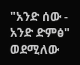"አንድ ሰው - አንድ ድምፅ" ወደሚለው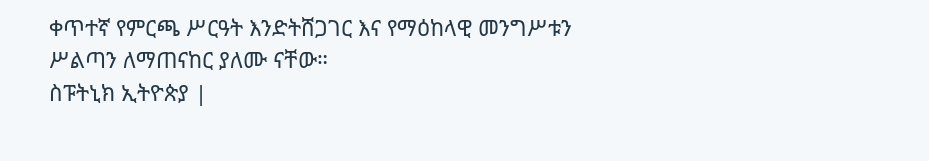ቀጥተኛ የምርጫ ሥርዓት እንድትሸጋገር እና የማዕከላዊ መንግሥቱን ሥልጣን ለማጠናከር ያለሙ ናቸው።
ስፑትኒክ ኢትዮጵያ |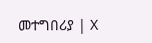መተግበሪያ | X